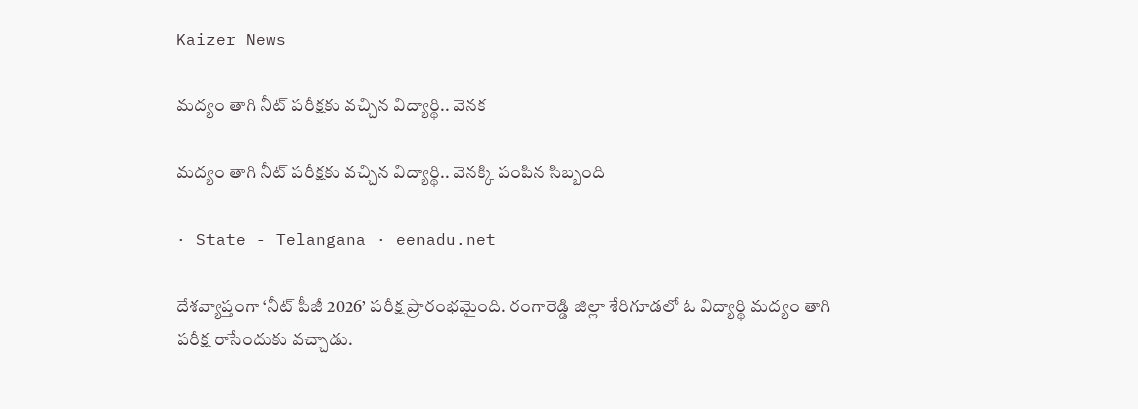Kaizer News

మద్యం తాగి నీట్‌ పరీక్షకు వచ్చిన విద్యార్థి.. వెనక

మద్యం తాగి నీట్‌ పరీక్షకు వచ్చిన విద్యార్థి.. వెనక్కి పంపిన సిబ్బంది

· State - Telangana · eenadu.net

దేశవ్యాప్తంగా ‘నీట్‌ పీజీ 2026’ పరీక్ష ప్రారంభమైంది. రంగారెడ్డి జిల్లా శేరిగూడలో ఓ విద్యార్థి మద్యం తాగి పరీక్ష రాసేందుకు వచ్చాడు.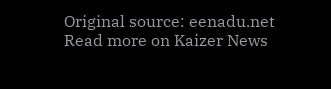Original source: eenadu.net
Read more on Kaizer News